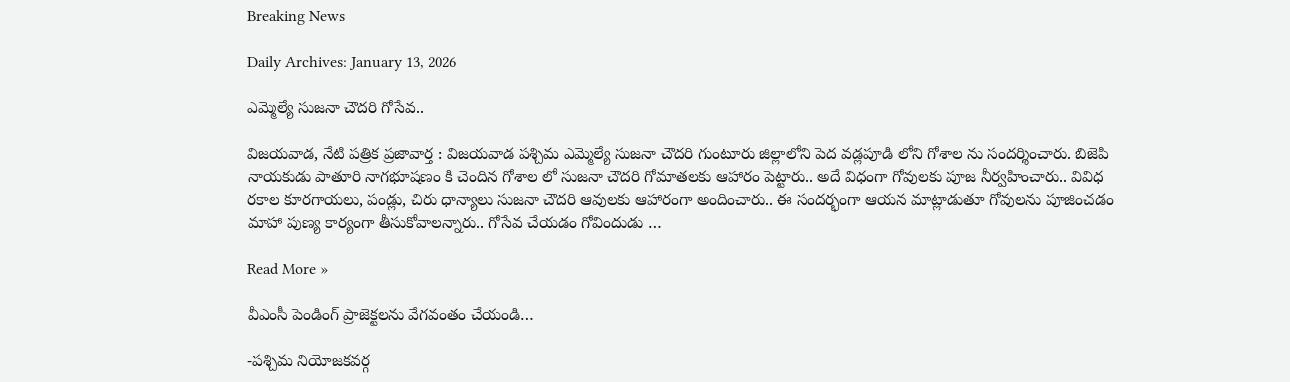Breaking News

Daily Archives: January 13, 2026

ఎమ్మెల్యే సుజనా చౌదరి గోసేవ..

విజ‌య‌వాడ, నేటి పత్రిక ప్రజావార్త : విజయవాడ పశ్చిమ ఎమ్మెల్యే సుజనా చౌదరి గుంటూరు జిల్లాలోని పెద వడ్లపూడి లోని గోశాల ను సందర్శించారు. బిజెపి నాయకుడు పాతూరి నాగభూషణం కి చెందిన గోశాల లో సుజనా చౌదరి గోమాతలకు ఆహారం పెట్టారు.. అదే విధంగా గోవులకు పూజ నీర్వహించారు.. వివిధ రకాల కూరగాయలు, పండ్లు, చిరు ధాన్యాలు సుజనా చౌదరి ఆవులకు ఆహారంగా అందించారు.. ఈ సందర్భంగా ఆయన మాట్లాడుతూ గోవులను పూజించడం మాహా పుణ్య కార్యంగా తీసుకోవాలన్నారు.. గోసేవ చేయడం గోవిందుడు …

Read More »

వీఎంసీ పెండింగ్ ప్రాజెక్ట‌ల‌ను వేగ‌వంతం చేయండి…

-ప‌శ్చిమ నియోజ‌క‌వ‌ర్గ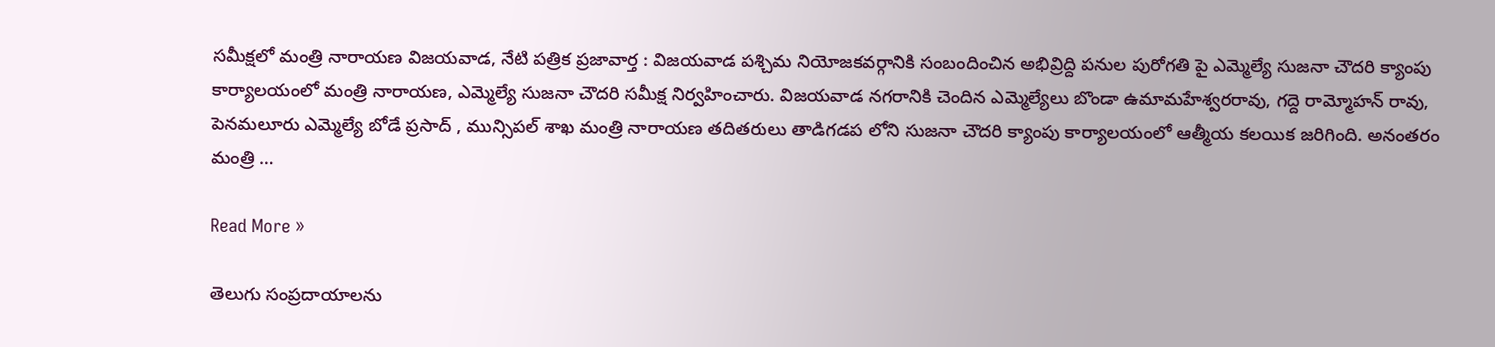స‌మీక్ష‌లో మంత్రి నారాయ‌ణ‌ విజ‌య‌వాడ, నేటి పత్రిక ప్రజావార్త : విజ‌య‌వాడ ప‌శ్చిమ నియోజ‌క‌వ‌ర్గానికి సంబందించిన అభివ్రిద్ది ప‌నుల పురోగ‌తి పై ఎమ్మెల్యే సుజ‌నా చౌద‌రి క్యాంపు కార్యాల‌యంలో మంత్రి నారాయ‌ణ‌, ఎమ్మెల్యే సుజ‌నా చౌద‌రి స‌మీక్ష నిర్వ‌హించారు. విజ‌య‌వాడ న‌గ‌రానికి చెందిన ఎమ్మెల్యేలు బొండా ఉమామ‌హేశ్వ‌ర‌రావు, గ‌ద్దె రామ్మోహ‌న్ రావు, పెన‌మ‌లూరు ఎమ్మెల్యే బోడే ప్ర‌సాద్ , మున్సిప‌ల్ శాఖ మంత్రి నారాయ‌ణ త‌దిత‌రులు తాడిగ‌డ‌ప లోని సుజ‌నా చౌద‌రి క్యాంపు కార్యాల‌యంలో ఆత్మీయ క‌లయిక జ‌రిగింది. అనంత‌రం మంత్రి …

Read More »

తెలుగు సంప్ర‌దాయాల‌ను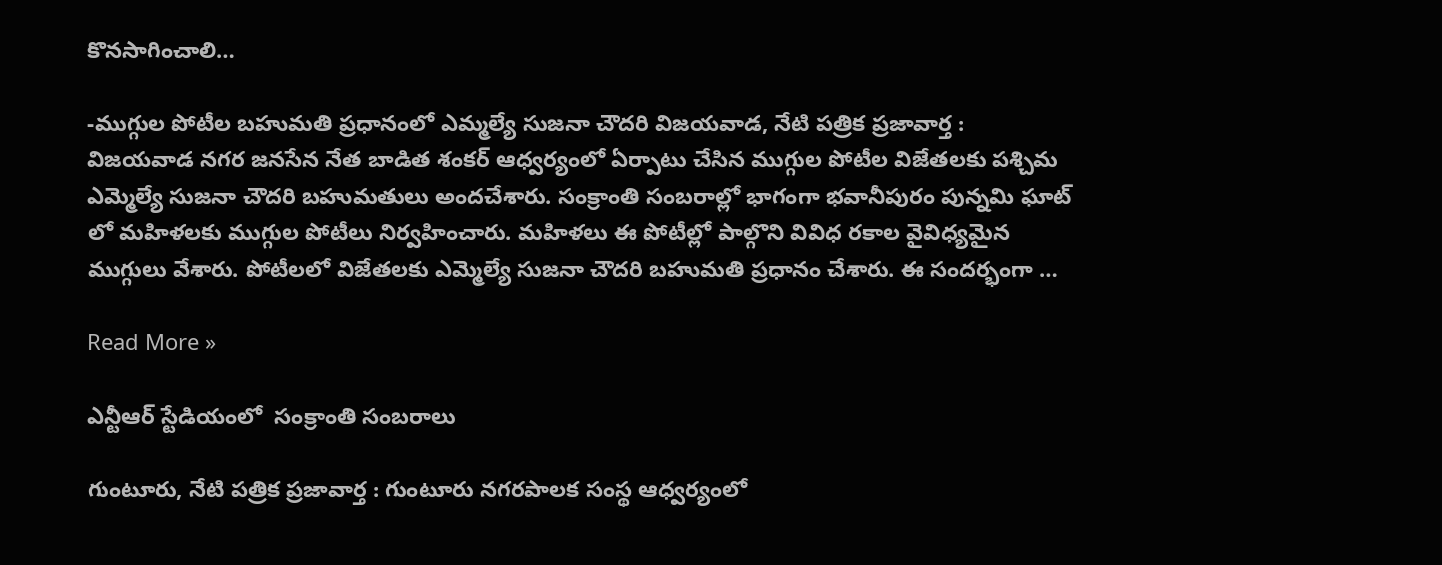కొన‌సాగించాలి…

-ముగ్గుల పోటీల బ‌హుమ‌తి ప్ర‌ధానంలో ఎమ్మ‌ల్యే సుజ‌నా చౌద‌రి విజ‌య‌వాడ, నేటి పత్రిక ప్రజావార్త : విజ‌య‌వాడ న‌గ‌ర జ‌న‌సేన నేత బాడిత శంక‌ర్ ఆధ్వ‌ర్యంలో ఏర్పాటు చేసిన ముగ్గుల పోటీల విజేత‌ల‌కు ప‌శ్చిమ ఎమ్మెల్యే సుజ‌నా చౌద‌రి బ‌హుమ‌తులు అంద‌చేశారు. సంక్రాంతి సంబ‌రాల్లో భాగంగా భ‌వానీపురం పున్న‌మి ఘాట్ లో మ‌హిళ‌ల‌కు ముగ్గుల పోటీలు నిర్వ‌హించారు. మ‌హిళ‌లు ఈ పోటీల్లో పాల్గొని వివిధ రకాల వైవిధ్య‌మైన ముగ్గులు వేశారు. పోటీల‌లో విజేత‌ల‌కు ఎమ్మెల్యే సుజ‌నా చౌద‌రి బ‌హుమ‌తి ప్ర‌ధానం చేశారు. ఈ సంద‌ర్భంగా …

Read More »

ఎన్టీఆర్ స్టేడియంలో  సంక్రాంతి సంబరాలు

గుంటూరు, నేటి పత్రిక ప్రజావార్త : గుంటూరు నగరపాలక సంస్థ ఆధ్వర్యంలో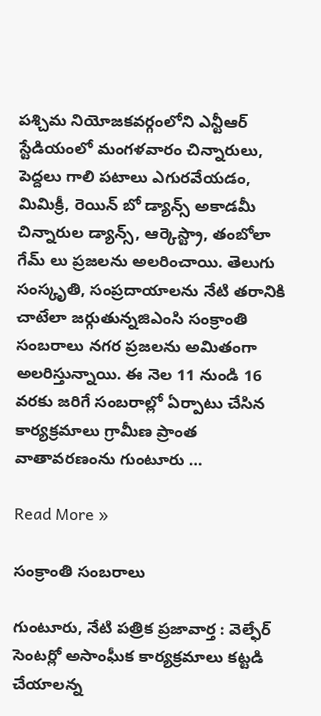పశ్చిమ నియోజకవర్గంలోని ఎన్టీఆర్ స్టేడియంలో మంగళవారం చిన్నారులు, పెద్దలు గాలి పటాలు ఎగురవేయడం, మిమిక్రీ, రెయిన్ బో డ్యాన్స్ అకాడమీ చిన్నారుల డ్యాన్స్, ఆర్కెస్ట్రా, తంబోలా గేమ్ లు ప్రజలను అలరించాయి. తెలుగు సంస్కృతి, సంప్రదాయాలను నేటి తరానికి చాటేలా జర్గుతున్నజిఎంసి సంక్రాంతి సంబరాలు నగర ప్రజలను అమితంగా అలరిస్తున్నాయి. ఈ నెల 11 నుండి 16 వరకు జరిగే సంబరాల్లో ఏర్పాటు చేసిన కార్యక్రమాలు గ్రామీణ ప్రాంత వాతావరణంను గుంటూరు …

Read More »

సంక్రాంతి సంబరాలు

గుంటూరు, నేటి పత్రిక ప్రజావార్త : వెల్ఫేర్ సెంటర్లో అసాంఘీక కార్యక్రమాలు కట్టడి చేయాలన్న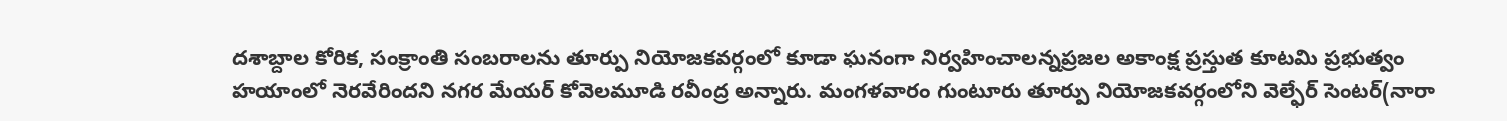దశాబ్దాల కోరిక, సంక్రాంతి సంబరాలను తూర్పు నియోజకవర్గంలో కూడా ఘనంగా నిర్వహించాలన్నప్రజల అకాంక్ష ప్రస్తుత కూటమి ప్రభుత్వం హయాంలో నెరవేరిందని నగర మేయర్ కోవెలమూడి రవీంద్ర అన్నారు. మంగళవారం గుంటూరు తూర్పు నియోజకవర్గంలోని వెల్ఫేర్ సెంటర్(నారా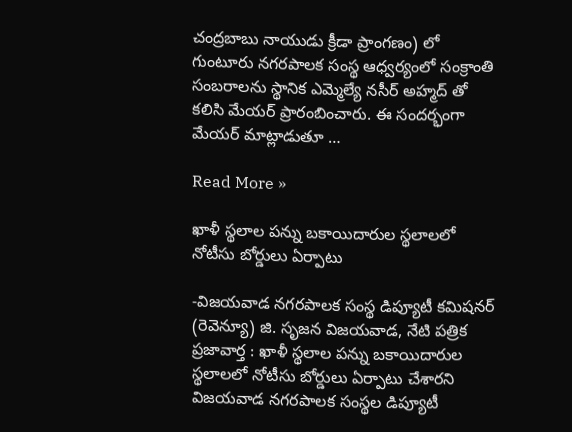చంద్రబాబు నాయుడు క్రీడా ప్రాంగణం) లో గుంటూరు నగరపాలక సంస్థ ఆధ్వర్యంలో సంక్రాంతి సంబరాలను స్థానిక ఎమ్మెల్యే నసీర్ అహ్మద్ తో కలిసి మేయర్ ప్రారంబించారు. ఈ సందర్భంగా మేయర్ మాట్లాడుతూ …

Read More »

ఖాళీ స్థలాల పన్ను బకాయిదారుల స్థలాలలో నోటీసు బోర్డులు ఏర్పాటు

-విజయవాడ నగరపాలక సంస్థ డిప్యూటీ కమిషనర్ (రెవెన్యూ) జి. సృజన విజయవాడ, నేటి పత్రిక ప్రజావార్త : ఖాళీ స్థలాల పన్ను బకాయిదారుల స్థలాలలో నోటీసు బోర్డులు ఏర్పాటు చేశారని విజయవాడ నగరపాలక సంస్థల డిప్యూటీ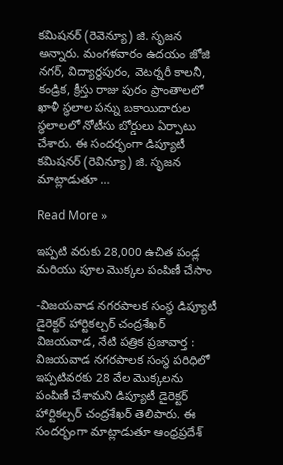కమిషనర్ (రెవెన్యూ) జి. సృజన అన్నారు. మంగళవారం ఉదయం జోజి నగర్, విద్యార్థపురం, వెటర్నరీ కాలనీ, కండ్రిక, క్రీస్తు రాజు పురం ప్రాంతాలలో ఖాళీ స్థలాల పన్ను బకాయిదారుల స్థలాలలో నోటీసు బోర్డులు ఏర్పాటు చేశారు. ఈ సందర్భంగా డిప్యూటీ కమిషనర్ (రెవిన్యూ) జి. సృజన మాట్లాడుతూ …

Read More »

ఇప్పటి వరుకు 28,000 ఉచిత పండ్ల మరియు పూల మొక్కల పంపిణీ చేసాం

-విజయవాడ నగరపాలక సంస్థ డిప్యూటీ డైరెక్టర్ హార్టికల్చర్ చంద్రశేఖర్ విజయవాడ, నేటి పత్రిక ప్రజావార్త : విజయవాడ నగరపాలక సంస్థ పరిధిలో ఇప్పటివరకు 28 వేల మొక్కలను పంపిణీ చేశామని డిప్యూటీ డైరెక్టర్ హార్టికల్చర్ చంద్రశేఖర్ తెలిపారు. ఈ సందర్భంగా మాట్లాడుతూ ఆంధ్రప్రదేశ్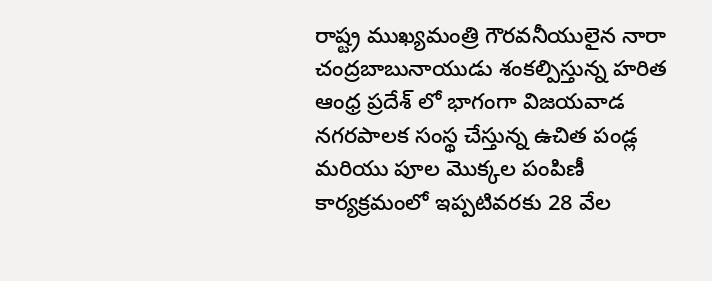రాష్ట్ర ముఖ్యమంత్రి గౌరవనీయులైన నారా చంద్రబాబునాయుడు శంకల్పిస్తున్న హరిత ఆంధ్ర ప్రదేశ్ లో భాగంగా విజయవాడ నగరపాలక సంస్థ చేస్తున్న ఉచిత పండ్ల మరియు పూల మొక్కల పంపిణీ కార్యక్రమంలో ఇప్పటివరకు 28 వేల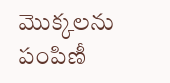మొక్కలను పంపిణీ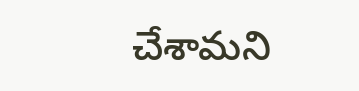చేశామని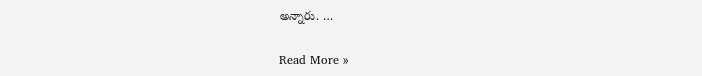అన్నారు. …

Read More »